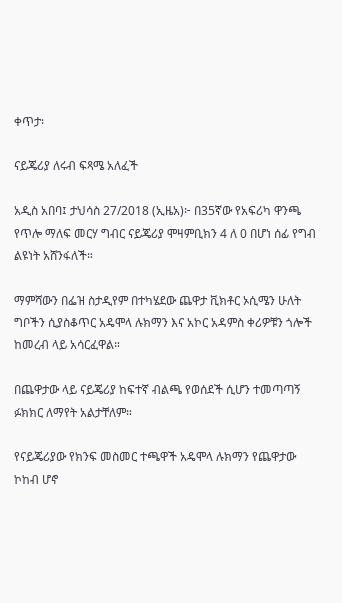ቀጥታ፡

ናይጄሪያ ለሩብ ፍጻሜ አለፈች

አዲስ አበባ፤ ታህሳስ 27/2018 (ኢዜአ)፦ በ35ኛው የአፍሪካ ዋንጫ የጥሎ ማለፍ መርሃ ግብር ናይጄሪያ ሞዛምቢክን 4 ለ 0 በሆነ ሰፊ የግብ ልዩነት አሸንፋለች።

ማምሻውን በፌዝ ስታዲየም በተካሄደው ጨዋታ ቪክቶር ኦሲሜን ሁለት ግቦችን ሲያስቆጥር አዴሞላ ሉክማን እና አኮር አዳምስ ቀሪዎቹን ጎሎች ከመረብ ላይ አሳርፈዋል።

በጨዋታው ላይ ናይጄሪያ ከፍተኛ ብልጫ የወሰደች ሲሆን ተመጣጣኝ ፉክክር ለማየት አልታቸለም።

የናይጄሪያው የክንፍ መስመር ተጫዋች አዴሞላ ሉክማን የጨዋታው ኮከብ ሆኖ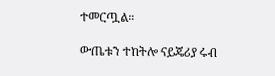ተመርጧል።

ውጤቱን ተከትሎ ናይጄሪያ ሩብ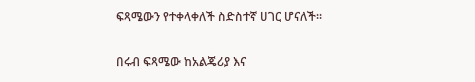ፍጻሜውን የተቀላቀለች ስድስተኛ ሀገር ሆናለች።

በሩብ ፍጻሜው ከአልጄሪያ እና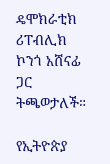ዴሞክራቲክ ሪፐብሊክ ኮንጎ አሸናፊ ጋር ትጫወታለች።

የኢትዮጵያ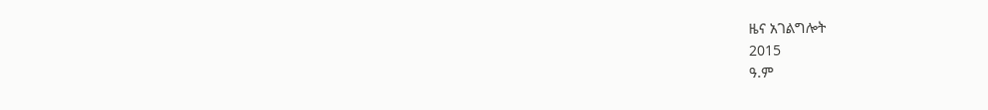ዜና አገልግሎት
2015
ዓ.ም